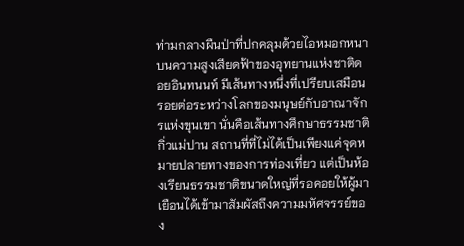ท่ามกลางผืนป่าที่ปกคลุมด้วยไอหมอกหนาบนความสูงเสียดฟ้าของอุทยานแห่งชาติดอยอินทนนท์ มีเส้นทางหนึ่งที่เปรียบเสมือนรอยต่อระหว่างโลกของมนุษย์กับอาณาจักรแห่งขุนเขา นั่นคือเส้นทางศึกษาธรรมชาติกิ่วแม่ปาน สถานที่ที่ไม่ได้เป็นเพียงแค่จุดหมายปลายทางของการท่องเที่ยว แต่เป็นห้องเรียนธรรมชาติขนาดใหญ่ที่รอคอยให้ผู้มาเยือนได้เข้ามาสัมผัสถึงความมหัศจรรย์ของ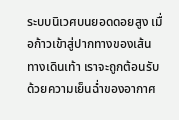ระบบนิเวศบนยอดดอยสูง เมื่อก้าวเข้าสู่ปากทางของเส้นทางเดินเท้า เราจะถูกต้อนรับด้วยความเย็นฉ่ำของอากาศ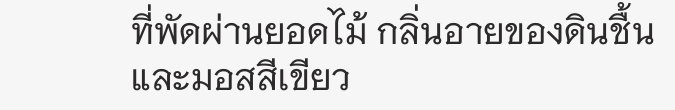ที่พัดผ่านยอดไม้ กลิ่นอายของดินชื้นและมอสสีเขียว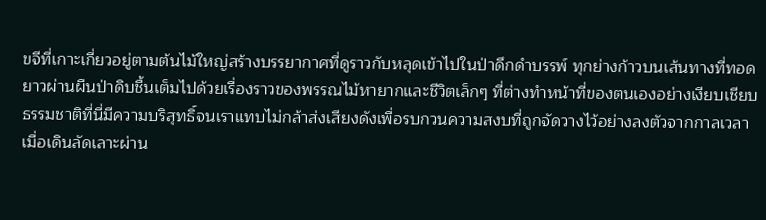ขจีที่เกาะเกี่ยวอยู่ตามต้นไม้ใหญ่สร้างบรรยากาศที่ดูราวกับหลุดเข้าไปในป่าดึกดำบรรพ์ ทุกย่างก้าวบนเส้นทางที่ทอดยาวผ่านผืนป่าดิบชื้นเต็มไปด้วยเรื่องราวของพรรณไม้หายากและชีวิตเล็กๆ ที่ต่างทำหน้าที่ของตนเองอย่างเงียบเชียบ ธรรมชาติที่นี่มีความบริสุทธิ์จนเราแทบไม่กล้าส่งเสียงดังเพื่อรบกวนความสงบที่ถูกจัดวางไว้อย่างลงตัวจากกาลเวลา
เมื่อเดินลัดเลาะผ่าน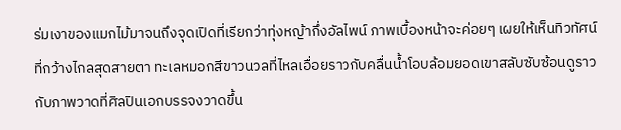ร่มเงาของแมกไม้มาจนถึงจุดเปิดที่เรียกว่าทุ่งหญ้ากึ่งอัลไพน์ ภาพเบื้องหน้าจะค่อยๆ เผยให้เห็นทิวทัศน์ที่กว้างไกลสุดสายตา ทะเลหมอกสีขาวนวลที่ไหลเอื่อยราวกับคลื่นน้ำโอบล้อมยอดเขาสลับซับซ้อนดูราวกับภาพวาดที่ศิลปินเอกบรรจงวาดขึ้น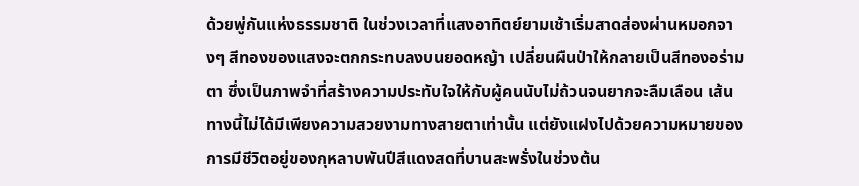ด้วยพู่กันแห่งธรรมชาติ ในช่วงเวลาที่แสงอาทิตย์ยามเช้าเริ่มสาดส่องผ่านหมอกจางๆ สีทองของแสงจะตกกระทบลงบนยอดหญ้า เปลี่ยนผืนป่าให้กลายเป็นสีทองอร่ามตา ซึ่งเป็นภาพจำที่สร้างความประทับใจให้กับผู้คนนับไม่ถ้วนจนยากจะลืมเลือน เส้นทางนี้ไม่ได้มีเพียงความสวยงามทางสายตาเท่านั้น แต่ยังแฝงไปด้วยความหมายของการมีชีวิตอยู่ของกุหลาบพันปีสีแดงสดที่บานสะพรั่งในช่วงต้น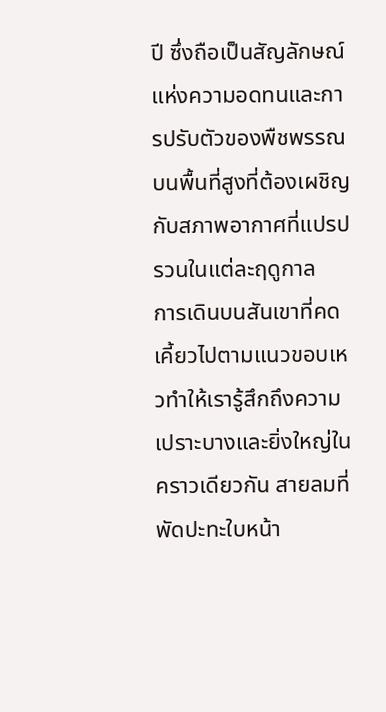ปี ซึ่งถือเป็นสัญลักษณ์แห่งความอดทนและการปรับตัวของพืชพรรณบนพื้นที่สูงที่ต้องเผชิญกับสภาพอากาศที่แปรปรวนในแต่ละฤดูกาล
การเดินบนสันเขาที่คดเคี้ยวไปตามแนวขอบเหวทำให้เรารู้สึกถึงความเปราะบางและยิ่งใหญ่ในคราวเดียวกัน สายลมที่พัดปะทะใบหน้า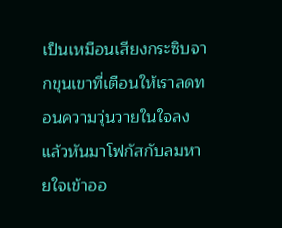เป็นเหมือนเสียงกระซิบจากขุนเขาที่เตือนให้เราลดทอนความวุ่นวายในใจลง แล้วหันมาโฟกัสกับลมหายใจเข้าออ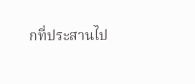กที่ประสานไป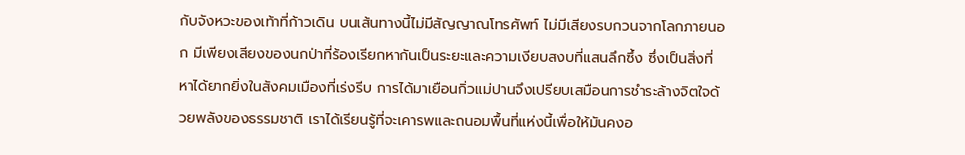กับจังหวะของเท้าที่ก้าวเดิน บนเส้นทางนี้ไม่มีสัญญาณโทรศัพท์ ไม่มีเสียงรบกวนจากโลกภายนอก มีเพียงเสียงของนกป่าที่ร้องเรียกหากันเป็นระยะและความเงียบสงบที่แสนลึกซึ้ง ซึ่งเป็นสิ่งที่หาได้ยากยิ่งในสังคมเมืองที่เร่งรีบ การได้มาเยือนกิ่วแม่ปานจึงเปรียบเสมือนการชำระล้างจิตใจด้วยพลังของธรรมชาติ เราได้เรียนรู้ที่จะเคารพและถนอมพื้นที่แห่งนี้เพื่อให้มันคงอ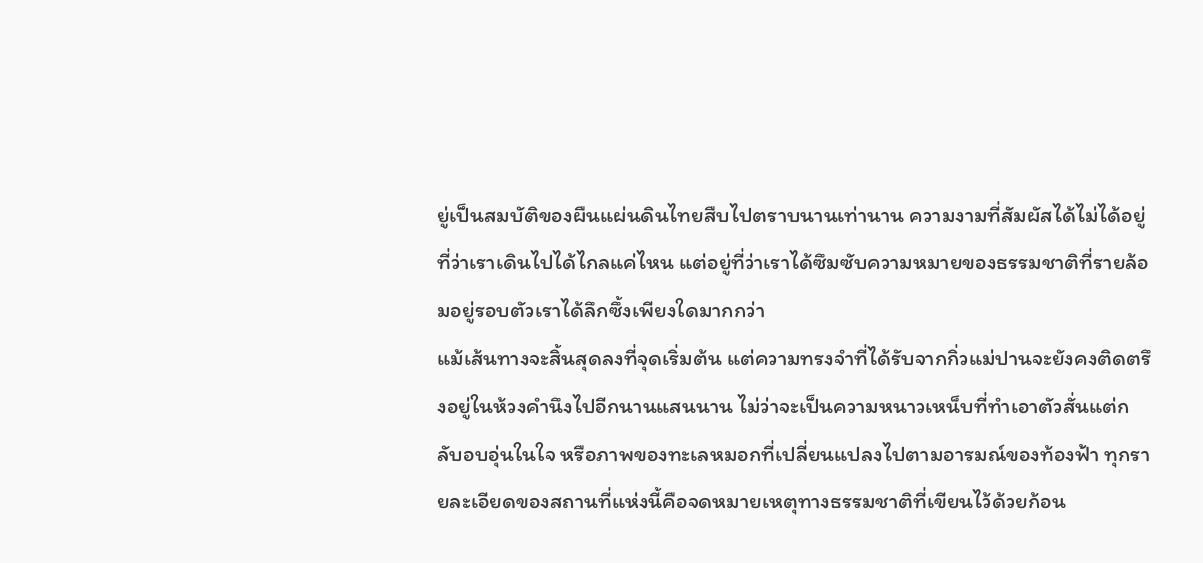ยู่เป็นสมบัติของผืนแผ่นดินไทยสืบไปตราบนานเท่านาน ความงามที่สัมผัสได้ไม่ได้อยู่ที่ว่าเราเดินไปได้ไกลแค่ไหน แต่อยู่ที่ว่าเราได้ซึมซับความหมายของธรรมชาติที่รายล้อมอยู่รอบตัวเราได้ลึกซึ้งเพียงใดมากกว่า
แม้เส้นทางจะสิ้นสุดลงที่จุดเริ่มต้น แต่ความทรงจำที่ได้รับจากกิ่วแม่ปานจะยังคงติดตรึงอยู่ในห้วงคำนึงไปอีกนานแสนนาน ไม่ว่าจะเป็นความหนาวเหน็บที่ทำเอาตัวสั่นแต่กลับอบอุ่นในใจ หรือภาพของทะเลหมอกที่เปลี่ยนแปลงไปตามอารมณ์ของท้องฟ้า ทุกรายละเอียดของสถานที่แห่งนี้คือจดหมายเหตุทางธรรมชาติที่เขียนไว้ด้วยก้อน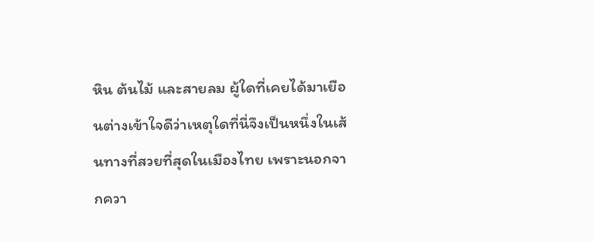หิน ต้นไม้ และสายลม ผู้ใดที่เคยได้มาเยือนต่างเข้าใจดีว่าเหตุใดที่นี่จึงเป็นหนึ่งในเส้นทางที่สวยที่สุดในเมืองไทย เพราะนอกจากควา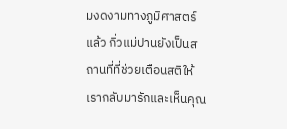มงดงามทางภูมิศาสตร์แล้ว กิ่วแม่ปานยังเป็นสถานที่ที่ช่วยเตือนสติให้เรากลับมารักและเห็นคุณ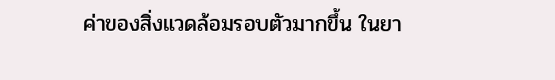ค่าของสิ่งแวดล้อมรอบตัวมากขึ้น ในยา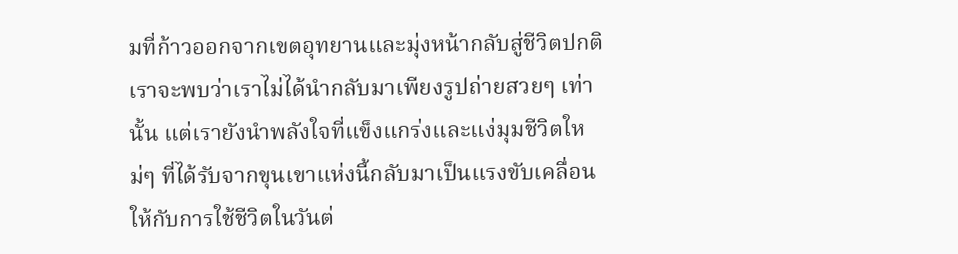มที่ก้าวออกจากเขตอุทยานและมุ่งหน้ากลับสู่ชีวิตปกติ เราจะพบว่าเราไม่ได้นำกลับมาเพียงรูปถ่ายสวยๆ เท่านั้น แต่เรายังนำพลังใจที่แข็งแกร่งและแง่มุมชีวิตใหม่ๆ ที่ได้รับจากขุนเขาแห่งนี้กลับมาเป็นแรงขับเคลื่อนให้กับการใช้ชีวิตในวันต่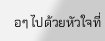อๆ ไปด้วยหัวใจที่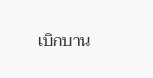เบิกบาน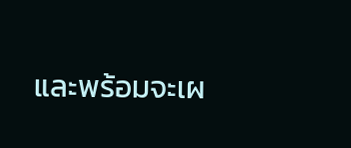และพร้อมจะเผ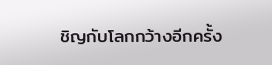ชิญกับโลกกว้างอีกครั้ง